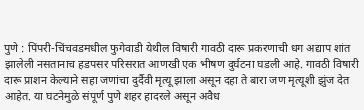पुणे : पिंपरी-चिंचवडमधील फुगेवाडी येथील विषारी गावठी दारू प्रकरणाची धग अद्याप शांत झालेली नसतानाच हडपसर परिसरात आणखी एक भीषण दुर्घटना घडली आहे. गावठी विषारी दारू प्राशन केल्याने सहा जणांचा दुर्दैवी मृत्यू झाला असून दहा ते बारा जण मृत्यूशी झुंज देत आहेत. या घटनेमुळे संपूर्ण पुणे शहर हादरले असून अवैध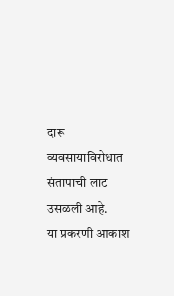दारू व्यवसायाविरोधात संतापाची लाट उसळली आहे.
या प्रकरणी आकाश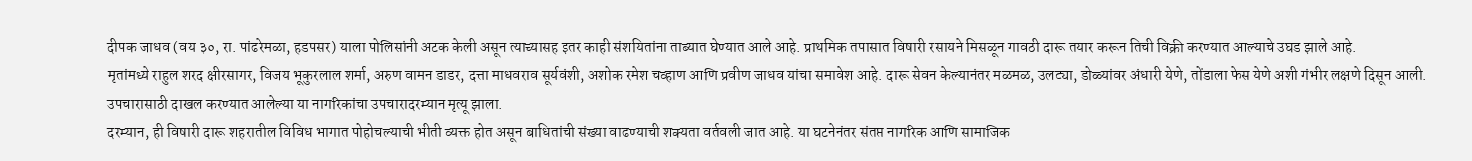दीपक जाधव (वय ३०, रा. पांढरेमळा, हडपसर) याला पोलिसांनी अटक केली असून त्याच्यासह इतर काही संशयितांना ताब्यात घेण्यात आले आहे. प्राथमिक तपासात विषारी रसायने मिसळून गावठी दारू तयार करून तिची विक्री करण्यात आल्याचे उघड झाले आहे.
मृतांमध्ये राहुल शरद क्षीरसागर, विजय भूकुरलाल शर्मा, अरुण वामन डाडर, दत्ता माधवराव सूर्यवंशी, अशोक रमेश चव्हाण आणि प्रवीण जाधव यांचा समावेश आहे. दारू सेवन केल्यानंतर मळमळ, उलट्या, डोळ्यांवर अंधारी येणे, तोंडाला फेस येणे अशी गंभीर लक्षणे दिसून आली. उपचारासाठी दाखल करण्यात आलेल्या या नागरिकांचा उपचारादरम्यान मृत्यू झाला.
दरम्यान, ही विषारी दारू शहरातील विविध भागात पोहोचल्याची भीती व्यक्त होत असून बाधितांची संख्या वाढण्याची शक्यता वर्तवली जात आहे. या घटनेनंतर संतप्त नागरिक आणि सामाजिक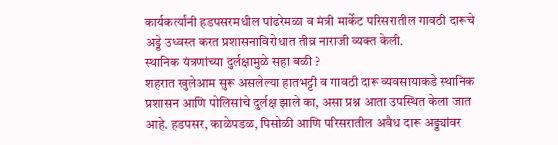कार्यकर्त्यांनी हडपसरमधील पांढरेमळा व मंत्री मार्केट परिसरातील गावठी दारूचे अड्डे उध्वस्त करत प्रशासनाविरोधात तीव्र नाराजी व्यक्त केली.
स्थानिक यंत्रणांच्या दुर्लक्षामुळे सहा बळी ?
शहरात खुलेआम सुरू असलेल्या हातभट्टी व गावठी दारू व्यवसायाकडे स्थानिक प्रशासन आणि पोलिसांचे दुर्लक्ष झाले का, असा प्रश्न आता उपस्थित केला जात आहे. हडपसर, काळेपडळ, पिसोळी आणि परिसरातील अवैध दारू अड्ड्यांवर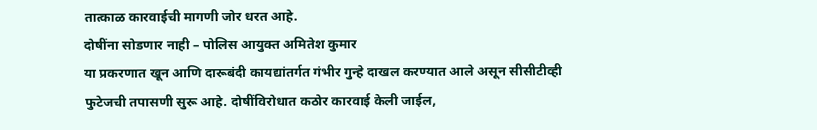तात्काळ कारवाईची मागणी जोर धरत आहे.
दोषींना सोडणार नाही – पोलिस आयुक्त अमितेश कुमार
या प्रकरणात खून आणि दारूबंदी कायद्यांतर्गत गंभीर गुन्हे दाखल करण्यात आले असून सीसीटीव्ही फुटेजची तपासणी सुरू आहे. दोषींविरोधात कठोर कारवाई केली जाईल,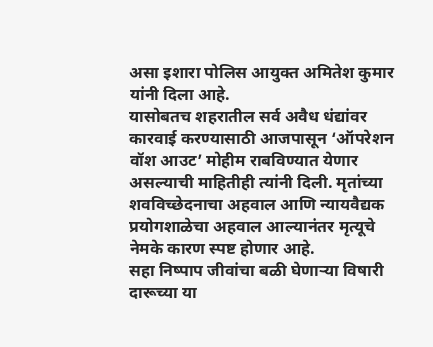असा इशारा पोलिस आयुक्त अमितेश कुमार यांनी दिला आहे.
यासोबतच शहरातील सर्व अवैध धंद्यांवर कारवाई करण्यासाठी आजपासून ‘ऑपरेशन वॉश आउट’ मोहीम राबविण्यात येणार असल्याची माहितीही त्यांनी दिली. मृतांच्या शवविच्छेदनाचा अहवाल आणि न्यायवैद्यक प्रयोगशाळेचा अहवाल आल्यानंतर मृत्यूचे नेमके कारण स्पष्ट होणार आहे.
सहा निष्पाप जीवांचा बळी घेणाऱ्या विषारी दारूच्या या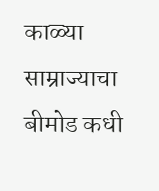काळ्या साम्राज्याचा बीमोड कधी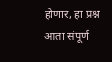होणार, हा प्रश्न आता संपूर्ण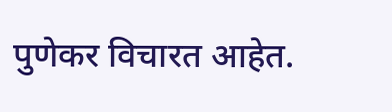पुणेकर विचारत आहेत.